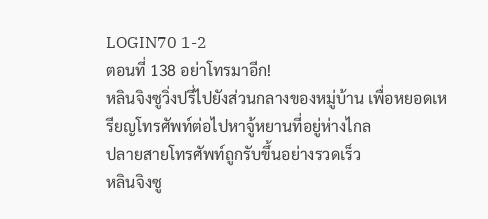LOGIN70 1-2
ตอนที่ 138 อย่าโทรมาอีก!
หลินจิงซูวิ่งปรี่ไปยังส่วนกลางของหมู่บ้าน เพื่อหยอดเหรียญโทรศัพท์ต่อไปหาจู้หยานที่อยู่ห่างไกล
ปลายสายโทรศัพท์ถูกรับขึ้นอย่างรวดเร็ว
หลินจิงซู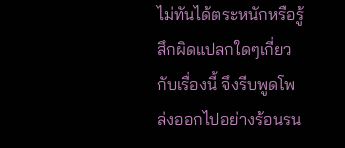ไม่ทันได้ตระหนักหรือรู้สึกผิดแปลกใดๆเกี่ยวกับเรื่องนี้ จึงรีบพูดโพล่งออกไปอย่างร้อนรน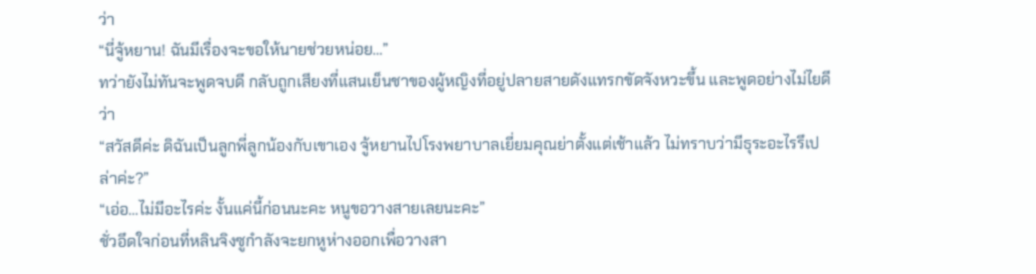ว่า
“นี่จู้หยาน! ฉันมีเรื่องจะขอให้นายช่วยหน่อย…”
ทว่ายังไม่ทันจะพูดจบดี กลับถูกเสียงที่แสนเย็นชาของผู้หญิงที่อยู่ปลายสายดังแทรกขัดจังหวะขึ้น และพูดอย่างไม่ไยดีว่า
“สวัสดีค่ะ ดิฉันเป็นลูกพี่ลูกน้องกับเขาเอง จู้หยานไปโรงพยาบาลเยี่ยมคุณย่าตั้งแต่เช้าแล้ว ไม่ทราบว่ามีธุระอะไรรึเปล่าค่ะ?”
“เอ่อ…ไม่มีอะไรค่ะ งั้นแค่นี้ก่อนนะคะ หนูขอวางสายเลยนะคะ”
ชั่วอึดใจก่อนที่หลินจิงซูกำลังจะยกหูห่างออกเพื่อวางสา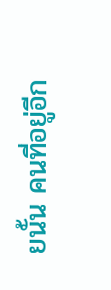ยนั้น คนที่อยู่อีก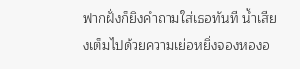ฟากฝั่งก็ยิงคำถามใส่เธอทันที น้ำเสียงเต็มไปด้วยความเย่อหยิ่งจองหองอ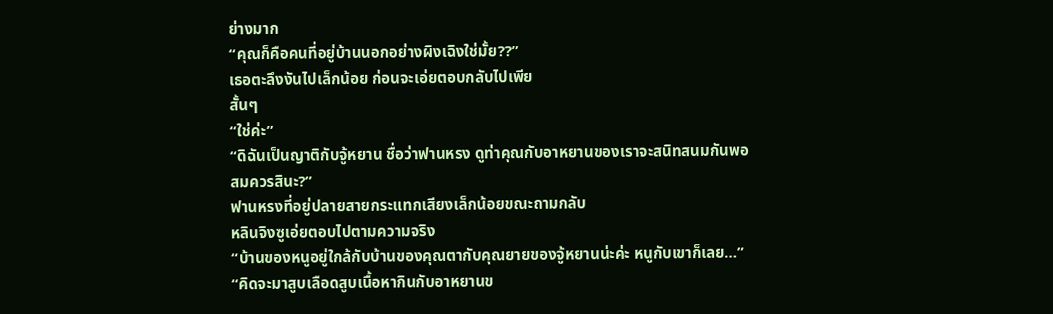ย่างมาก
“คุณก็คือคนที่อยู่บ้านนอกอย่างผิงเฉิงใช่มั้ย??”
เธอตะลึงงันไปเล็กน้อย ก่อนจะเอ่ยตอบกลับไปเพีย
สั้นๆ
“ใช่ค่ะ”
“ดิฉันเป็นญาติกับจู้หยาน ชื่อว่าฟานหรง ดูท่าคุณกับอาหยานของเราจะสนิทสนมกันพอสมควรสินะ?”
ฟานหรงที่อยู่ปลายสายกระแทกเสียงเล็กน้อยขณะถามกลับ
หลินจิงซูเอ่ยตอบไปตามความจริง
“บ้านของหนูอยู่ใกล้กับบ้านของคุณตากับคุณยายของจู้หยานน่ะค่ะ หนูกับเขาก็เลย…”
“คิดจะมาสูบเลือดสูบเนื้อหากินกับอาหยานข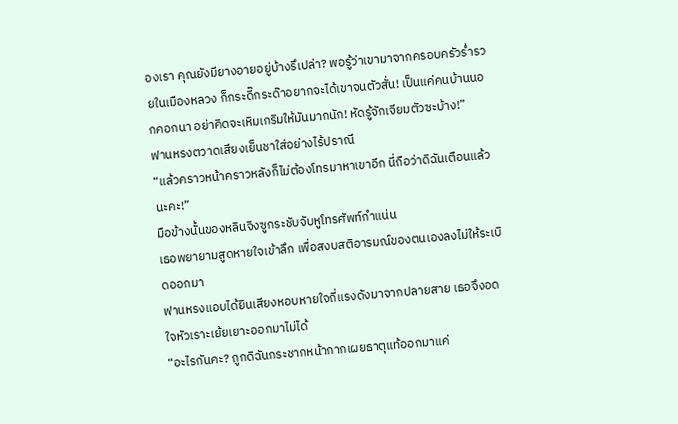องเรา คุณยังมียางอายอยู่บ้างรึเปล่า? พอรู้ว่าเขามาจากครอบครัวร่ำรวยในเมืองหลวง ก็กระดี๊กระด๊าอยากจะได้เขาจนตัวสั่น! เป็นแค่คนบ้านนอกคอกนา อย่าคิดจะเหิมเกริมให้มันมากนัก! หัดรู้จักเจียมตัวซะบ้าง!”
ฟานหรงตวาดเสียงเย็นชาใส่อย่างไร้ปราณี
“แล้วคราวหน้าคราวหลังก็ไม่ต้องโทรมาหาเขาอีก นี่ถือว่าดิฉันเตือนแล้วนะคะ!”
มือข้างนั้นของหลินจิงซูกระชับจับหูโทรศัพท์กำแน่น
เธอพยายามสูดหายใจเข้าลึก เพื่อสงบสติอารมณ์ของตนเองลงไม่ให้ระเบิดออกมา
ฟานหรงแอบได้ยินเสียงหอบหายใจถี่แรงดังมาจากปลายสาย เธอจึงอดใจหัวเราะเย้ยเยาะออกมาไม่ได้
“อะไรกันคะ? ถูกดิฉันกระชากหน้ากากเผยธาตุแท้ออกมาแค่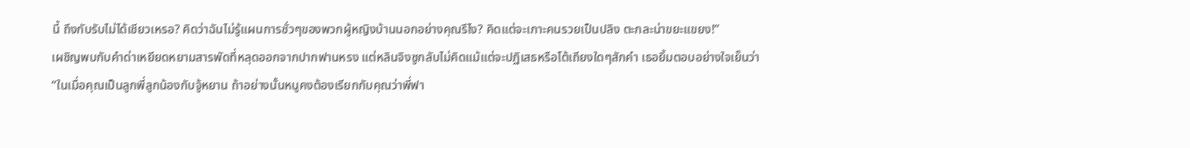นี้ ถึงกับรับไม่ได้เชียวเหรอ? คิดว่าฉันไม่รู้แผนการชั่วๆของพวกผู้หญิงบ้านนอกอย่างคุณรึไง? คิดแต่จะเกาะคนรวยเป็นปลิง ตะกละน่าขยะแขยง!”
เผชิญพบกับคำด่าเหยียดหยามสารพัดที่หลุดออกจากปากฟานหรง แต่หลินจิงซูกลับไม่คิดแม้แต่จะปฏิเสธหรือโต้เถียงใดๆสักคำ เธอยิ้มตอบอย่างใจเย็นว่า
“ในเมื่อคุณเป็นลูกพี่ลูกน้องกับจู้หยาน ถ้าอย่างนั้นหนูคงต้องเรียกกับคุณว่าพี่ฟา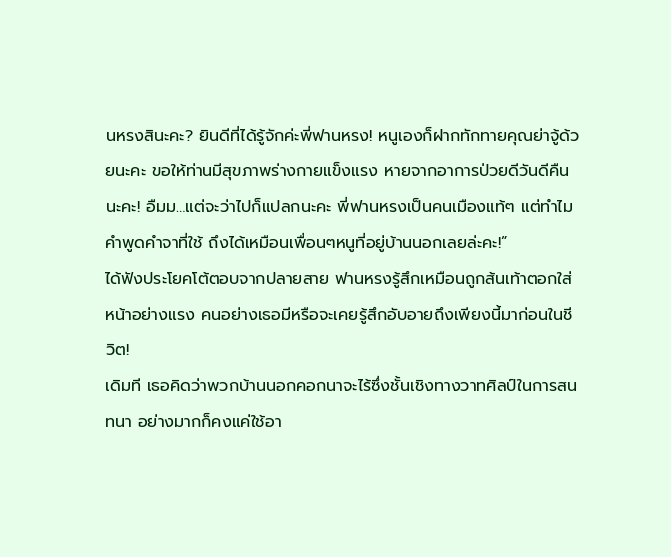นหรงสินะคะ? ยินดีที่ได้รู้จักค่ะพี่ฟานหรง! หนูเองก็ฝากทักทายคุณย่าจู้ด้วยนะคะ ขอให้ท่านมีสุขภาพร่างกายแข็งแรง หายจากอาการป่วยดีวันดีคืนนะคะ! อืมม…แต่จะว่าไปก็แปลกนะคะ พี่ฟานหรงเป็นคนเมืองแท้ๆ แต่ทำไมคำพูดคำจาที่ใช้ ถึงได้เหมือนเพื่อนๆหนูที่อยู่บ้านนอกเลยล่ะคะ!”
ได้ฟังประโยคโต้ตอบจากปลายสาย ฟานหรงรู้สึกเหมือนถูกส้นเท้าตอกใส่หน้าอย่างแรง คนอย่างเธอมีหรือจะเคยรู้สึกอับอายถึงเพียงนี้มาก่อนในชีวิต!
เดิมที เธอคิดว่าพวกบ้านนอกคอกนาจะไร้ซึ่งชั้นเชิงทางวาทศิลป์ในการสนทนา อย่างมากก็คงแค่ใช้อา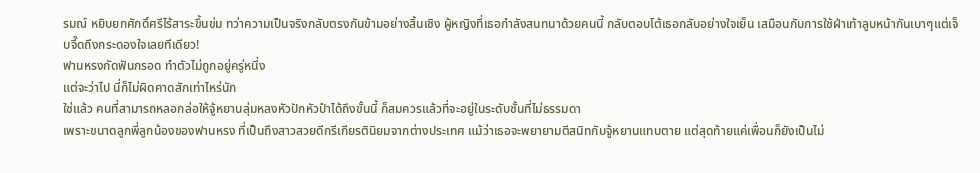รมณ์ หยิบยกศักดิ์ศรีไร้สาระขึ้นข่ม ทว่าความเป็นจริงกลับตรงกันข้ามอย่างสิ้นเชิง ผู้หญิงที่เธอกำลังสนทนาด้วยคนนี้ กลับตอบโต้เธอกลับอย่างใจเย็น เสมือนกับการใช้ฝ่าเท้าลูบหน้ากันเบาๆแต่เจ็บจี๊ดถึงกระดองใจเลยทีเดียว!
ฟานหรงกัดฟันกรอด ทำตัวไม่ถูกอยู่ครู่หนึ่ง
แต่จะว่าไป นี่ก็ไม่ผิดคาดสักเท่าไหร่นัก
ใช่แล้ว คนที่สามารถหลอกล่อให้จู้หยานลุ่มหลงหัวปักหัวปำได้ถึงขั้นนี้ ก็สมควรแล้วที่จะอยู่ในระดับชั้นที่ไม่ธรรมดา
เพราะขนาดลูกพี่ลูกน้องของฟานหรง ที่เป็นถึงสาวสวยดีกรีเกียรตินิยมจากต่างประเทศ แม้ว่าเธอจะพยายามตีสนิทกับจู้หยานแทบตาย แต่สุดท้ายแค่เพื่อนก็ยังเป็นไม่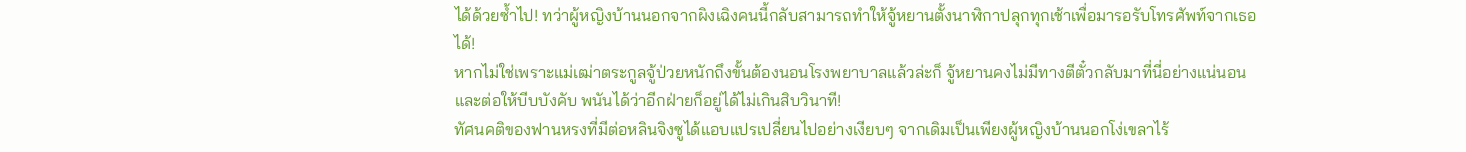ได้ด้วยซ้ำไป! ทว่าผู้หญิงบ้านนอกจากผิงเฉิงคนนี้กลับสามารถทำให้จู้หยานตั้งนาฬิกาปลุกทุกเช้าเพื่อมารอรับโทรศัพท์จากเธอได้!
หากไม่ใช่เพราะแม่เฒ่าตระกูลจู้ป่วยหนักถึงขั้นต้องนอนโรงพยาบาลแล้วล่ะก็ จู้หยานคงไม่มีทางตีตั๋วกลับมาที่นี่อย่างแน่นอน และต่อให้บีบบังคับ พนันได้ว่าอีกฝ่ายก็อยู่ได้ไม่เกินสิบวินาที!
ทัศนคติของฟานหรงที่มีต่อหลินจิงซูได้แอบแปรเปลี่ยนไปอย่างเงียบๆ จากเดิมเป็นเพียงผู้หญิงบ้านนอกโง่เขลาไร้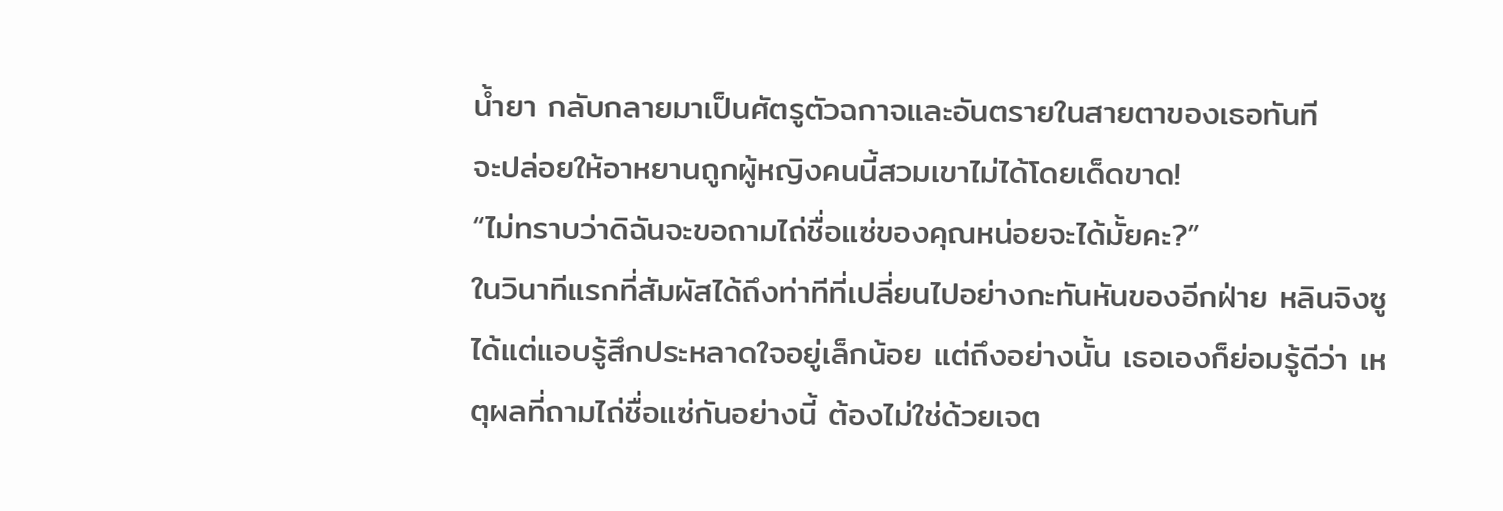น้ำยา กลับกลายมาเป็นศัตรูตัวฉกาจและอันตรายในสายตาของเธอทันที
จะปล่อยให้อาหยานถูกผู้หญิงคนนี้สวมเขาไม่ได้โดยเด็ดขาด!
“ไม่ทราบว่าดิฉันจะขอถามไถ่ชื่อแซ่ของคุณหน่อยจะได้มั้ยคะ?”
ในวินาทีแรกที่สัมผัสได้ถึงท่าทีที่เปลี่ยนไปอย่างกะทันหันของอีกฝ่าย หลินจิงซูได้แต่แอบรู้สึกประหลาดใจอยู่เล็กน้อย แต่ถึงอย่างนั้น เธอเองก็ย่อมรู้ดีว่า เหตุผลที่ถามไถ่ชื่อแซ่กันอย่างนี้ ต้องไม่ใช่ด้วยเจต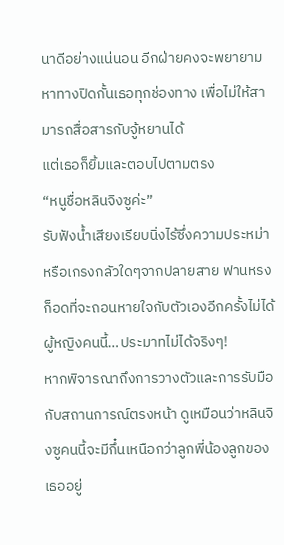นาดีอย่างแน่นอน อีกฝ่ายคงจะพยายามหาทางปิดกั้นเธอทุกช่องทาง เพื่อไม่ให้สามารถสื่อสารกับจู้หยานได้
แต่เธอก็ยิ้มและตอบไปตามตรง
“หนูชื่อหลินจิงซูค่ะ”
รับฟังน้ำเสียงเรียบนิ่งไร้ซึ่งความประหม่าหรือเกรงกลัวใดๆจากปลายสาย ฟานหรงก็อดที่จะถอนหายใจกับตัวเองอีกครั้งไม่ได้ ผู้หญิงคนนี้…ประมาทไม่ได้จริงๆ!
หากพิจารณาถึงการวางตัวและการรับมือกับสถานการณ์ตรงหน้า ดูเหมือนว่าหลินจิงซูคนนี้จะมีกึ๋นเหนือกว่าลูกพี่น้องลูกของเธออยู่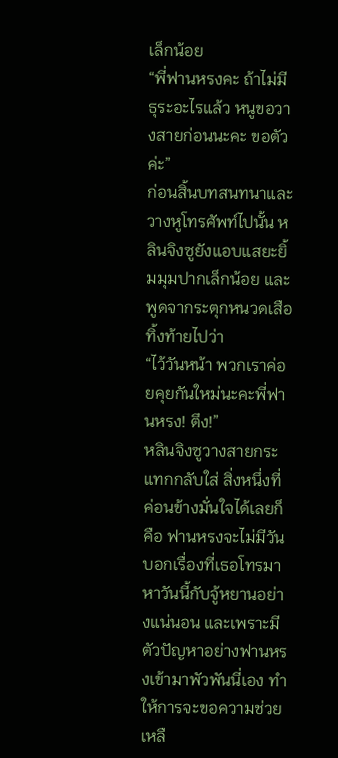เล็กน้อย
“พี่ฟานหรงคะ ถ้าไม่มีธุระอะไรแล้ว หนูขอวางสายก่อนนะคะ ขอตัวค่ะ”
ก่อนสิ้นบทสนทนาและวางหูโทรศัพท์ไปนั้น หลินจิงซูยังแอบแสยะยิ้มมุมปากเล็กน้อย และพูดจากระตุกหนวดเสือทิ้งท้ายไปว่า
“ไว้วันหน้า พวกเราค่อยคุยกันใหม่นะคะพี่ฟานหรง! ตึง!”
หลินจิงซูวางสายกระแทกกลับใส่ สิ่งหนึ่งที่ค่อนข้างมั่นใจได้เลยก็คือ ฟานหรงจะไม่มีวันบอกเรื่องที่เธอโทรมาหาวันนี้กับจู้หยานอย่างแน่นอน และเพราะมีตัวปัญหาอย่างฟานหรงเข้ามาพัวพันนี่เอง ทำให้การจะขอความช่วยเหลื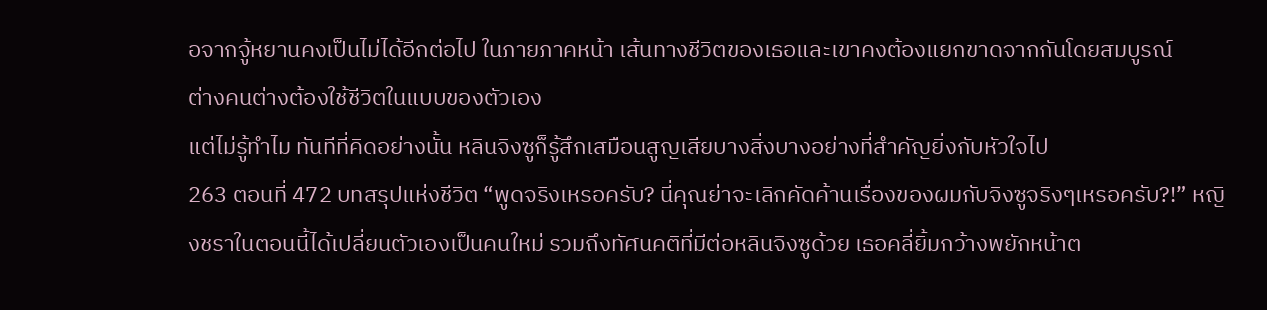อจากจู้หยานคงเป็นไม่ได้อีกต่อไป ในภายภาคหน้า เส้นทางชีวิตของเธอและเขาคงต้องแยกขาดจากกันโดยสมบูรณ์
ต่างคนต่างต้องใช้ชีวิตในแบบของตัวเอง
แต่ไม่รู้ทำไม ทันทีที่คิดอย่างนั้น หลินจิงซูก็รู้สึกเสมือนสูญเสียบางสิ่งบางอย่างที่สำคัญยิ่งกับหัวใจไป
263 ตอนที่ 472 บทสรุปแห่งชีวิต “พูดจริงเหรอครับ? นี่คุณย่าจะเลิกคัดค้านเรื่องของผมกับจิงซูจริงๆเหรอครับ?!” หญิงชราในตอนนี้ได้เปลี่ยนตัวเองเป็นคนใหม่ รวมถึงทัศนคติที่มีต่อหลินจิงซูด้วย เธอคลี่ยิ้มกว้างพยักหน้าต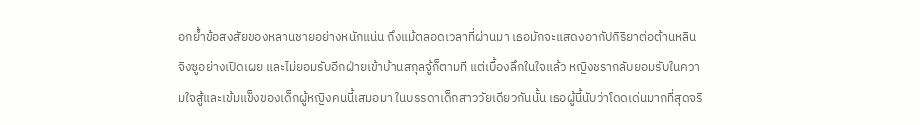อกย้ำข้อสงสัยของหลานชายอย่างหนักแน่น ถึงแม้ตลอดเวลาที่ผ่านมา เธอมักจะแสดงอากัปกิริยาต่อต้านหลินจิงซูอย่างเปิดเผย และไม่ยอมรับอีกฝ่ายเข้าบ้านสกุลจู้ก็ตามที แต่เบื้องลึกในใจแล้ว หญิงชรากลับยอมรับในความใจสู้และเข้มแข็งของเด็กผู้หญิงคนนี้เสมอมา ในบรรดาเด็กสาววัยเดียวกันนั้น เธอผู้นี้นับว่าโดดเด่นมากที่สุดจริ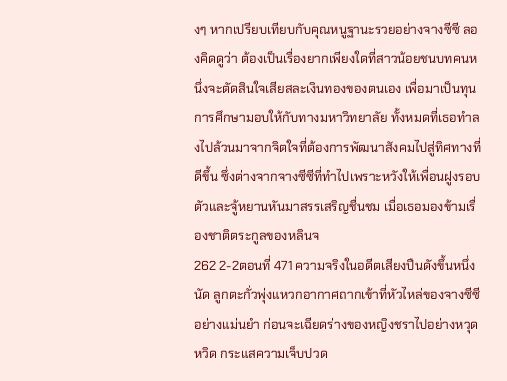งๆ หากเปรียบเทียบกับคุณหนูฐานะรวยอย่างจางซีซี ลองคิดดูว่า ต้องเป็นเรื่องยากเพียงใดที่สาวน้อยชนบทคนหนึ่งจะตัดสินใจเสียสละเงินทองของตนเอง เพื่อมาเป็นทุนการศึกษามอบให้กับทางมหาวิทยาลัย ทั้งหมดที่เธอทำลงไปล้วนมาจากจิตใจที่ต้องการพัฒนาสังคมไปสู่ทิศทางที่ดีขึ้น ซึ่งต่างจากจางซีซีที่ทำไปเพราะหวังให้เพื่อนฝูงรอบตัวและจู้หยานหันมาสรรเสริญชื่นชม เมื่อเธอมองข้ามเรื่องชาติตระกูลของหลินจ
262 2-2ตอนที่ 471 ความจริงในอดีตเสียงปืนดังขึ้นหนึ่งนัด ลูกตะกั่วพุ่งแหวกอากาศถากเข้าที่หัวไหล่ของจางซีซีอย่างแม่นยำ ก่อนจะเฉียดร่างของหญิงชราไปอย่างหวุดหวิด กระแสความเจ็บปวด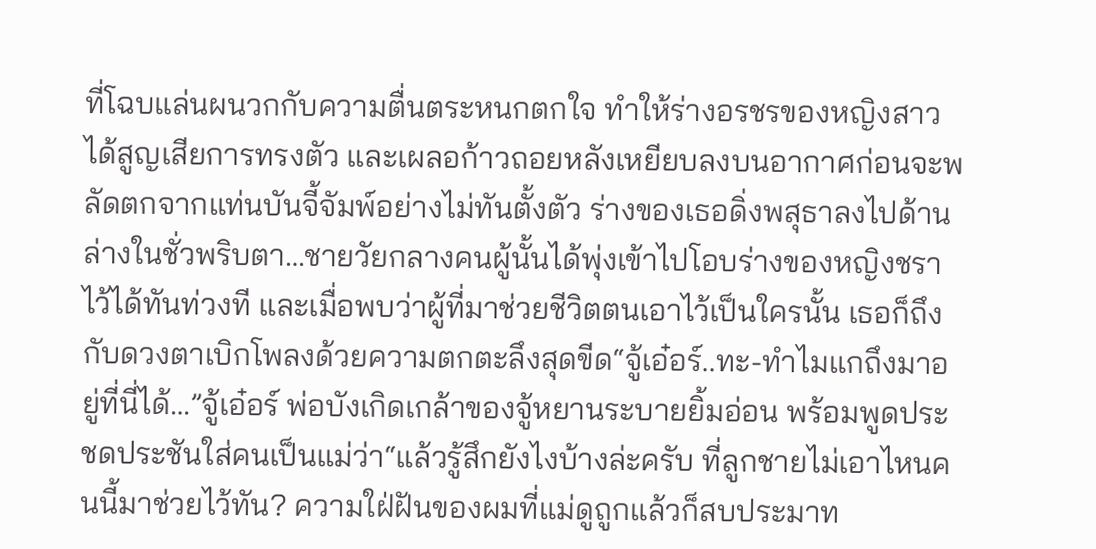ที่โฉบแล่นผนวกกับความตื่นตระหนกตกใจ ทำให้ร่างอรชรของหญิงสาวได้สูญเสียการทรงตัว และเผลอก้าวถอยหลังเหยียบลงบนอากาศก่อนจะพลัดตกจากแท่นบันจี้จัมพ์อย่างไม่ทันตั้งตัว ร่างของเธอดิ่งพสุธาลงไปด้านล่างในชั่วพริบตา…ชายวัยกลางคนผู้นั้นได้พุ่งเข้าไปโอบร่างของหญิงชราไว้ได้ทันท่วงที และเมื่อพบว่าผู้ที่มาช่วยชีวิตตนเอาไว้เป็นใครนั้น เธอก็ถึงกับดวงตาเบิกโพลงด้วยความตกตะลึงสุดขีด“จู้เอ๋อร์..ทะ-ทำไมแกถึงมาอยู่ที่นี่ได้…”จู้เอ๋อร์ พ่อบังเกิดเกล้าของจู้หยานระบายยิ้มอ่อน พร้อมพูดประชดประชันใส่คนเป็นแม่ว่า“แล้วรู้สึกยังไงบ้างล่ะครับ ที่ลูกชายไม่เอาไหนคนนี้มาช่วยไว้ทัน? ความใฝ่ฝันของผมที่แม่ดูถูกแล้วก็สบประมาท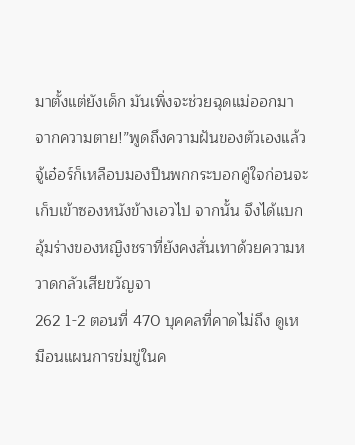มาตั้งแต่ยังเด็ก มันเพิ่งจะช่วยฉุดแม่ออกมาจากความตาย!”พูดถึงความฝันของตัวเองแล้ว จู้เอ๋อร์ก็เหลือบมองปืนพกกระบอกคู่ใจก่อนจะเก็บเข้าซองหนังข้างเอวไป จากนั้น จึงได้แบกอุ้มร่างของหญิงชราที่ยังคงสั่นเทาด้วยความหวาดกลัวเสียขวัญจา
262 1-2 ตอนที่ 470 บุคคลที่คาดไม่ถึง ดูเหมือนแผนการข่มขู่ในค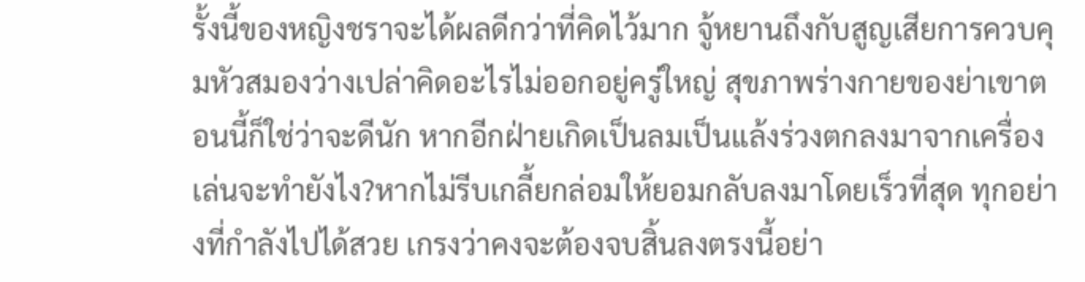รั้งนี้ของหญิงชราจะได้ผลดีกว่าที่คิดไว้มาก จู้หยานถึงกับสูญเสียการควบคุมหัวสมองว่างเปล่าคิดอะไรไม่ออกอยู่ครู่ใหญ่ สุขภาพร่างกายของย่าเขาตอนนี้ก็ใช่ว่าจะดีนัก หากอีกฝ่ายเกิดเป็นลมเป็นแล้งร่วงตกลงมาจากเครื่องเล่นจะทำยังไง?หากไม่รีบเกลี้ยกล่อมให้ยอมกลับลงมาโดยเร็วที่สุด ทุกอย่างที่กำลังไปได้สวย เกรงว่าคงจะต้องจบสิ้นลงตรงนี้อย่า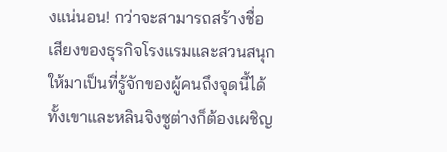งแน่นอน! กว่าจะสามารถสร้างชื่อเสียงของธุรกิจโรงแรมและสวนสนุก ให้มาเป็นที่รู้จักของผู้คนถึงจุดนี้ได้ ทั้งเขาและหลินจิงซูต่างก็ต้องเผชิญ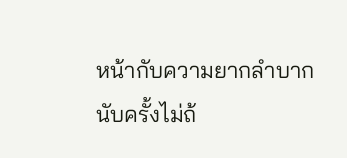หน้ากับความยากลำบากนับครั้งไม่ถ้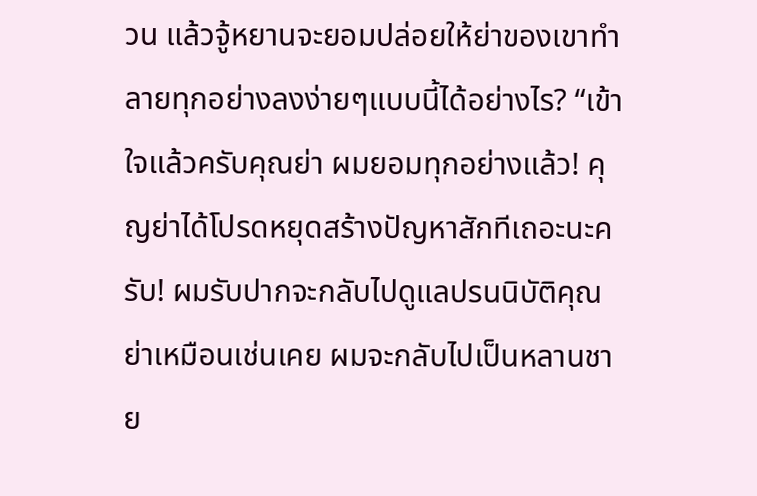วน แล้วจู้หยานจะยอมปล่อยให้ย่าของเขาทำลายทุกอย่างลงง่ายๆแบบนี้ได้อย่างไร? “เข้าใจแล้วครับคุณย่า ผมยอมทุกอย่างแล้ว! คุญย่าได้โปรดหยุดสร้างปัญหาสักทีเถอะนะครับ! ผมรับปากจะกลับไปดูแลปรนนิบัติคุณย่าเหมือนเช่นเคย ผมจะกลับไปเป็นหลานชาย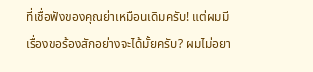ที่เชื่อฟังของคุณย่าเหมือนเดิมครับ! แต่ผมมีเรื่องขอร้องสักอย่างจะได้มั้ยครับ? ผมไม่อยา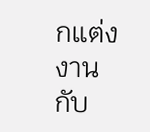กแต่งงานกับ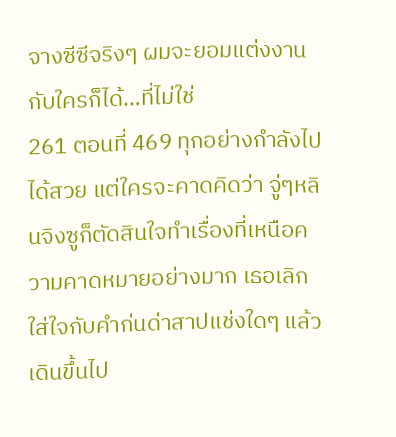จางซีซีจริงๆ ผมจะยอมแต่งงานกับใครก็ได้…ที่ไม่ใช่
261 ตอนที่ 469 ทุกอย่างกำลังไปได้สวย แต่ใครจะคาดคิดว่า จู่ๆหลินจิงซูก็ตัดสินใจทำเรื่องที่เหนือความคาดหมายอย่างมาก เธอเลิกใส่ใจกับคำก่นด่าสาปแช่งใดๆ แล้วเดินขึ้นไป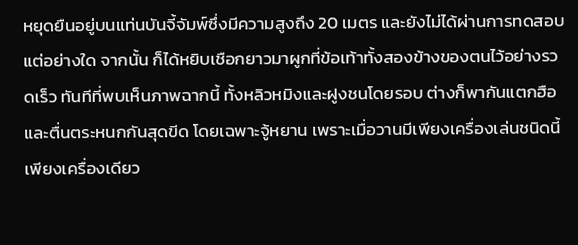หยุดยืนอยู่บนแท่นบันจี้จัมพ์ซึ่งมีความสูงถึง 20 เมตร และยังไม่ได้ผ่านการทดสอบแต่อย่างใด จากนั้น ก็ได้หยิบเชือกยาวมาผูกที่ข้อเท้าทั้งสองข้างของตนไว้อย่างรวดเร็ว ทันทีที่พบเห็นภาพฉากนี้ ทั้งหลิวหมิงและฝูงชนโดยรอบ ต่างก็พากันแตกฮือและตื่นตระหนกกันสุดขีด โดยเฉพาะจู้หยาน เพราะเมื่อวานมีเพียงเครื่องเล่นชนิดนี้เพียงเครื่องเดียว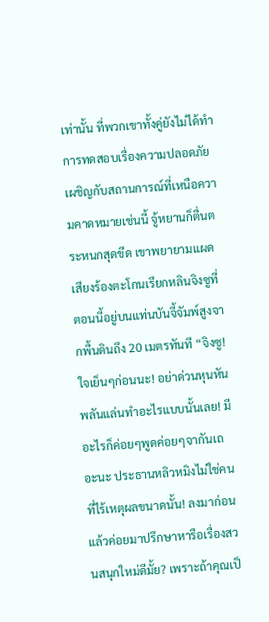เท่านั้น ที่พวกเขาทั้งคู่ยังไม่ได้ทำการทดสอบเรื่องความปลอดภัย เผชิญกับสถานการณ์ที่เหนือความคาดหมายเช่นนี้ จู้หยานก็ตื่นตระหนกสุดขีด เขาพยายามแผดเสียงร้องตะโกนเรียกหลินจิงซูที่ตอนนี้อยู่บนแท่นบันจี้จัมพ์สูงจากพื้นดินถึง 20 เมตรทันที “จิงซู! ใจเย็นๆก่อนนะ! อย่าด่วนหุนหันพลันแล่นทำอะไรแบบนั้นเลย! มีอะไรก็ค่อยๆพูดค่อยๆจากันเถอะนะ ประธานหลิวหมิงไม่ใช่คนที่ไร้เหตุผลขนาดนั้น! ลงมาก่อน แล้วค่อยมาปรึกษาหารือเรื่องสวนสนุกใหม่ดีมั้ย? เพราะถ้าคุณเป็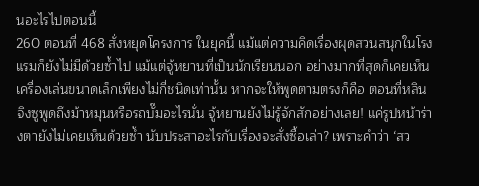นอะไรไปตอนนี้
260 ตอนที่ 468 สั่งหยุดโครงการ ในยุคนี้ แม้แต่ความคิดเรื่องผุดสวนสนุกในโรงแรมก็ยังไม่มีด้วยซ้ำไป แม้แต่จู้หยานที่เป็นนักเรียนนอก อย่างมากที่สุดก็เคยเห็นเครื่องเล่นขนาดเล็กเพียงไม่กี่ชนิดเท่านั้น หากจะให้พูดตามตรงก็คือ ตอนที่หลินจิงซูพูดถึงม้าหมุนหรือรถบั๊มอะไรนั่น จู้หยานยังไม่รู้จักสักอย่างเลย! แค่รูปหน้าร่างตายังไม่เคยเห็นด้วยซ้ำ นับประสาอะไรกับเรื่องจะสั่งซื้อเล่า? เพราะคำว่า ‘สว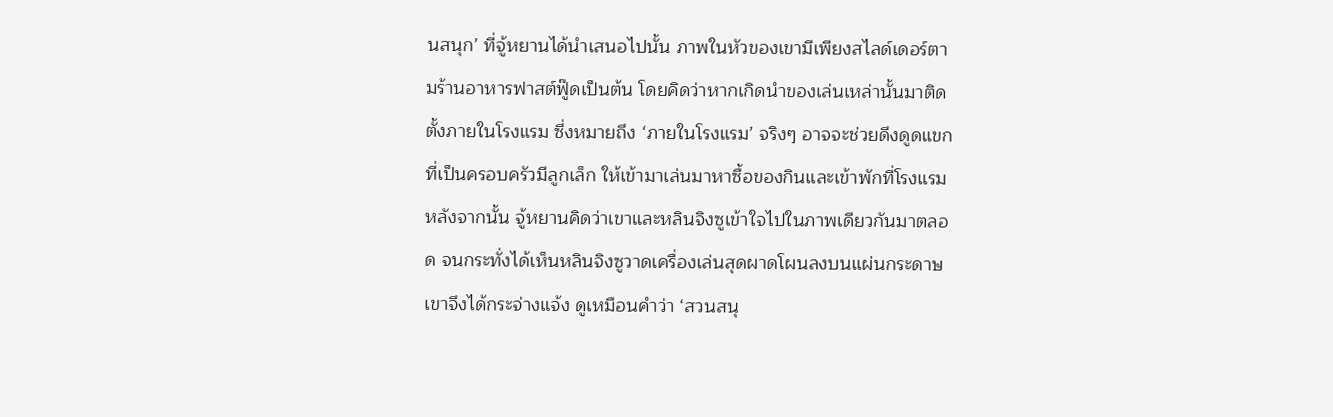นสนุก’ ที่จู้หยานได้นำเสนอไปนั้น ภาพในหัวของเขามีเพียงสไลด์เดอร์ตามร้านอาหารฟาสต์ฟู๊ดเป็นต้น โดยคิดว่าหากเกิดนำของเล่นเหล่านั้นมาติดตั้งภายในโรงแรม ซึ่งหมายถึง ‘ภายในโรงแรม’ จริงๆ อาจจะช่วยดึงดูดแขกที่เป็นครอบครัวมีลูกเล็ก ให้เข้ามาเล่นมาหาซื้อของกินและเข้าพักที่โรงแรมหลังจากนั้น จู้หยานคิดว่าเขาและหลินจิงซูเข้าใจไปในภาพเดียวกันมาตลอด จนกระทั่งได้เห็นหลินจิงซูวาดเครื่องเล่นสุดผาดโผนลงบนแผ่นกระดาษ เขาจึงได้กระจ่างแจ้ง ดูเหมือนคำว่า ‘สวนสนุ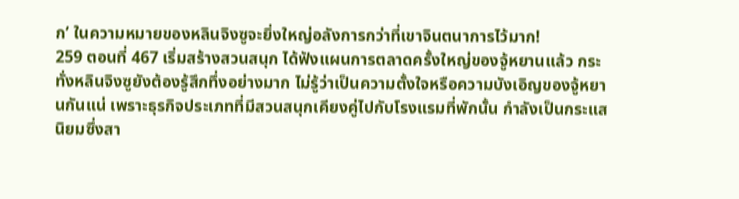ก’ ในความหมายของหลินจิงซูจะยิ่งใหญ่อลังการกว่าที่เขาจินตนาการไว้มาก!
259 ตอนที่ 467 เริ่มสร้างสวนสนุก ได้ฟังแผนการตลาดครั้งใหญ่ของจู้หยานแล้ว กระทั่งหลินจิงซูยังต้องรู้สึกทึ่งอย่างมาก ไม่รู้ว่าเป็นความตั้งใจหรือความบังเอิญของจู้หยานกันแน่ เพราะธุรกิจประเภทที่มีสวนสนุกเคียงคู่ไปกับโรงแรมที่พักนั้น กำลังเป็นกระแสนิยมซึ่งสา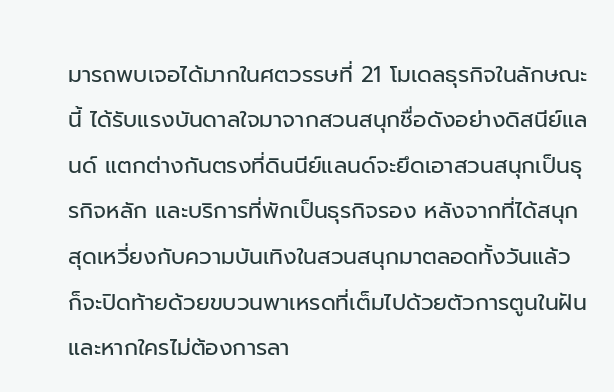มารถพบเจอได้มากในศตวรรษที่ 21 โมเดลธุรกิจในลักษณะนี้ ได้รับแรงบันดาลใจมาจากสวนสนุกชื่อดังอย่างดิสนีย์แลนด์ แตกต่างกันตรงที่ดินนีย์แลนด์จะยึดเอาสวนสนุกเป็นธุรกิจหลัก และบริการที่พักเป็นธุรกิจรอง หลังจากที่ได้สนุกสุดเหวี่ยงกับความบันเทิงในสวนสนุกมาตลอดทั้งวันแล้ว ก็จะปิดท้ายด้วยขบวนพาเหรดที่เต็มไปด้วยตัวการตูนในฝัน และหากใครไม่ต้องการลา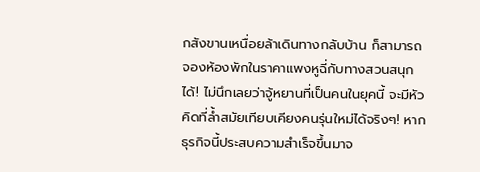กสังขานเหนื่อยล้าเดินทางกลับบ้าน ก็สามารถจองห้องพักในราคาแพงหูฉี่กับทางสวนสนุกได้! ไม่นึกเลยว่าจู้หยานที่เป็นคนในยุคนี้ จะมีหัวคิดที่ล้ำสมัยเทียบเคียงคนรุ่นใหม่ได้จริงๆ! หากธุรกิจนี้ประสบความสำเร็จขึ้นมาจ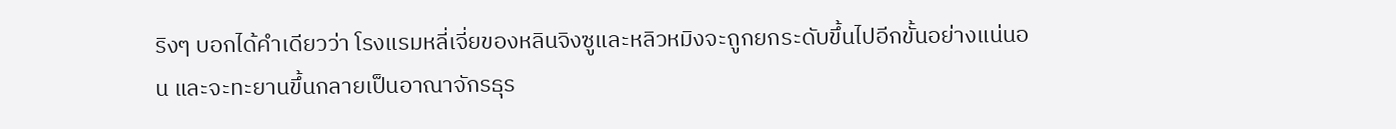ริงๆ บอกได้คำเดียวว่า โรงแรมหลี่เจี่ยของหลินจิงซูและหลิวหมิงจะถูกยกระดับขึ้นไปอีกขั้นอย่างแน่นอน และจะทะยานขึ้นกลายเป็นอาณาจักรธุร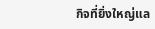กิจที่ยิ่งใหญ่แล